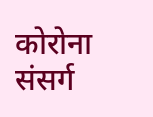कोरोना संसर्ग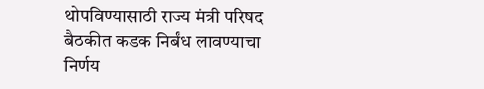थोपविण्यासाठी राज्य मंत्री परिषद बैठकीत कडक निर्बंध लावण्याचा निर्णय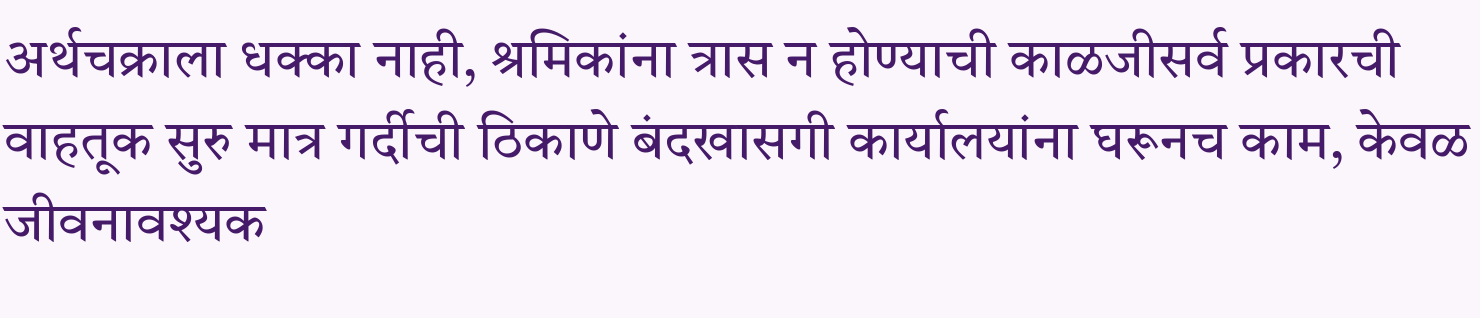अर्थचक्राला धक्का नाही, श्रमिकांना त्रास न होण्याची काळजीसर्व प्रकारची वाहतूक सुरु मात्र गर्दीची ठिकाणे बंदखासगी कार्यालयांना घरूनच काम, केवळ जीवनावश्यक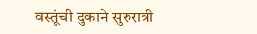वस्तूंची दुकाने सुरुरात्री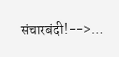संचारबंदी!-->…